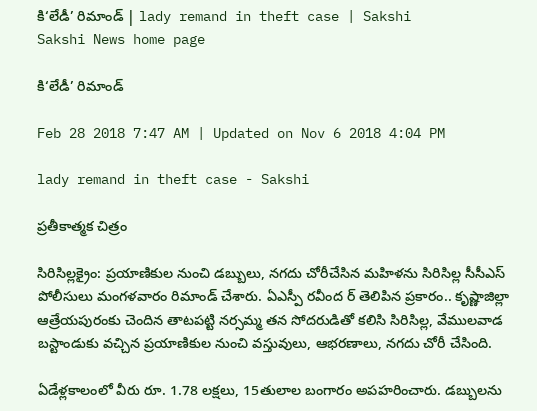కి‘లేడీ’ రిమాండ్‌ | lady remand in theft case | Sakshi
Sakshi News home page

కి‘లేడీ’ రిమాండ్‌

Feb 28 2018 7:47 AM | Updated on Nov 6 2018 4:04 PM

lady remand in theft case - Sakshi

ప్రతీకాత్మక చిత్రం

సిరిసిల్లక్రైం: ప్రయాణికుల నుంచి డబ్బులు, నగదు చోరీచేసిన మహిళను సిరిసిల్ల సీసీఎస్‌ పోలీసులు మంగళవారం రిమాండ్‌ చేశారు. ఏఎస్పీ రవీంద ర్‌ తెలిపిన ప్రకారం.. కృష్ణాజిల్లా ఆత్రేయపురంకు చెందిన తాటపట్టి నర్సమ్మ తన సోదరుడితో కలిసి సిరిసిల్ల, వేములవాడ బస్టాండుకు వచ్చిన ప్రయాణికుల నుంచి వస్తువులు, ఆభరణాలు, నగదు చోరీ చేసింది.

ఏడేళ్లకాలంలో వీరు రూ. 1.78 లక్షలు, 15తులాల బంగారం అపహరించారు. డబ్బులను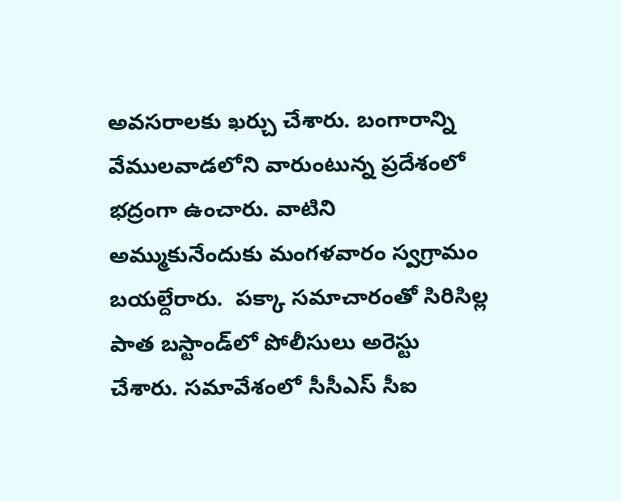అవసరాలకు ఖర్చు చేశారు. బంగారాన్ని వేములవాడలోని వారుంటున్న ప్రదేశంలో భద్రంగా ఉంచారు. వాటిని అమ్ముకునేందుకు మంగళవారం స్వగ్రామం బయల్దేరారు.  పక్కా సమాచారంతో సిరిసిల్ల పాత బస్టాండ్‌లో పోలీసులు అరెస్టు చేశారు. సమావేశంలో సీసీఎస్‌ సీఐ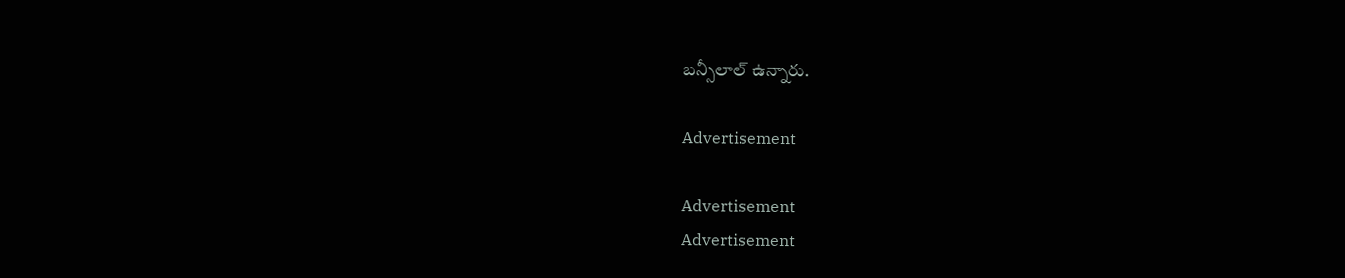బన్సీలాల్‌ ఉన్నారు.

Advertisement

Advertisement
Advertisement